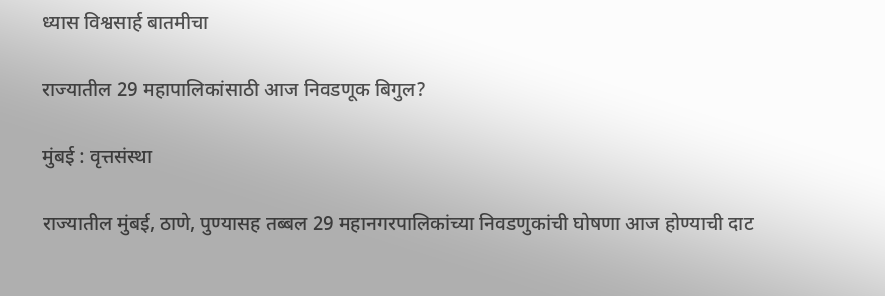ध्यास विश्वसार्ह बातमीचा

राज्यातील 29 महापालिकांसाठी आज निवडणूक बिगुल?

मुंबई : वृत्तसंस्था

राज्यातील मुंबई, ठाणे, पुण्यासह तब्बल 29 महानगरपालिकांच्या निवडणुकांची घोषणा आज होण्याची दाट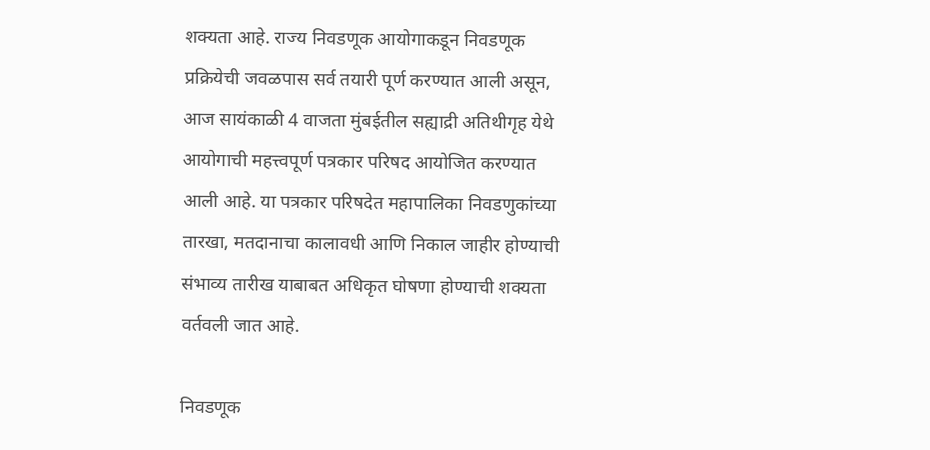शक्यता आहे. राज्य निवडणूक आयोगाकडून निवडणूक प्रक्रियेची जवळपास सर्व तयारी पूर्ण करण्यात आली असून, आज सायंकाळी 4 वाजता मुंबईतील सह्याद्री अतिथीगृह येथे आयोगाची महत्त्वपूर्ण पत्रकार परिषद आयोजित करण्यात आली आहे. या पत्रकार परिषदेत महापालिका निवडणुकांच्या तारखा, मतदानाचा कालावधी आणि निकाल जाहीर होण्याची संभाव्य तारीख याबाबत अधिकृत घोषणा होण्याची शक्यता वर्तवली जात आहे.

निवडणूक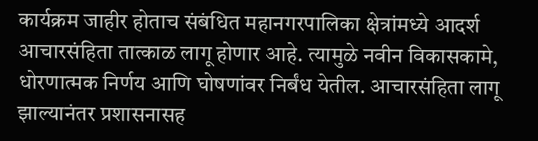कार्यक्रम जाहीर होताच संबंधित महानगरपालिका क्षेत्रांमध्ये आदर्श आचारसंहिता तात्काळ लागू होणार आहे. त्यामुळे नवीन विकासकामे, धोरणात्मक निर्णय आणि घोषणांवर निर्बंध येतील. आचारसंहिता लागू झाल्यानंतर प्रशासनासह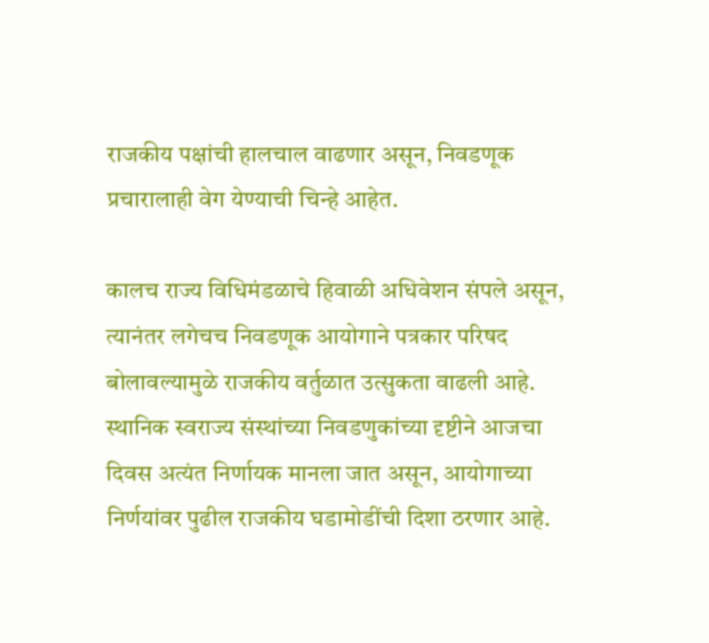राजकीय पक्षांची हालचाल वाढणार असून, निवडणूक प्रचारालाही वेग येण्याची चिन्हे आहेत.

कालच राज्य विधिमंडळाचे हिवाळी अधिवेशन संपले असून, त्यानंतर लगेचच निवडणूक आयोगाने पत्रकार परिषद बोलावल्यामुळे राजकीय वर्तुळात उत्सुकता वाढली आहे. स्थानिक स्वराज्य संस्थांच्या निवडणुकांच्या दृष्टीने आजचा दिवस अत्यंत निर्णायक मानला जात असून, आयोगाच्या निर्णयांवर पुढील राजकीय घडामोडींची दिशा ठरणार आहे.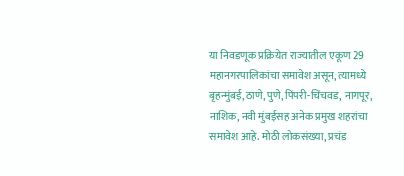या निवडणूक प्रक्रियेत राज्यातील एकूण 29 महानगरपालिकांचा समावेश असून, त्यामध्ये बृहन्मुंबई, ठाणे, पुणे, पिंपरी-चिंचवड, नागपूर, नाशिक, नवी मुंबईसह अनेक प्रमुख शहरांचा समावेश आहे. मोठी लोकसंख्या, प्रचंड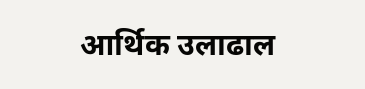आर्थिक उलाढाल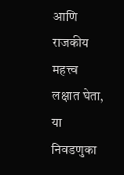आणि राजकीय महत्त्व लक्षात घेता, या निवडणुका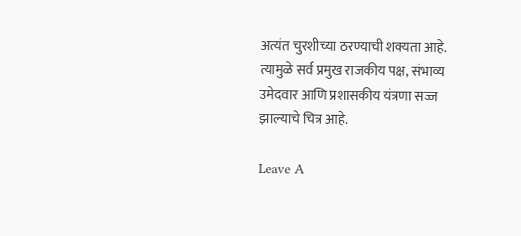अत्यंत चुरशीच्या ठरण्याची शक्यता आहे. त्यामुळे सर्व प्रमुख राजकीय पक्ष, संभाव्य उमेदवार आणि प्रशासकीय यंत्रणा सज्ज झाल्याचे चित्र आहे.

Leave A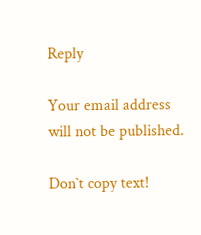Reply

Your email address will not be published.

Don`t copy text!